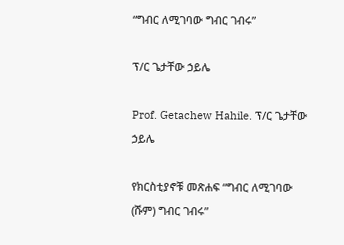“ግብር ለሚገባው ግብር ገብሩ”

ፕ/ር ጌታቸው ኃይሌ

Prof. Getachew Hahile. ፕ/ር ጌታቸው ኃይሌ

የክርስቲያኖቹ መጽሐፍ “ግብር ለሚገባው (ሹም) ግብር ገብሩ”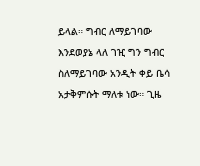ይላል። ግብር ለማይገባው እንደወያኔ ላለ ገዢ ግን ግብር ስለማይገባው አንዲት ቀይ ቤሳ አታቅምሱት ማለቱ ነው። ጊዜ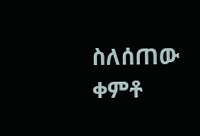ስለሰጠው ቀምቶ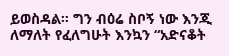ይወስዳል። ግን ብዕሬ ስቦኝ ነው እንጂ ለማለት የፈለግሁት እንኳን “አድናቆት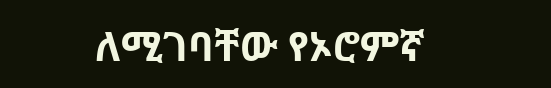ለሚገባቸው የኦሮምኛ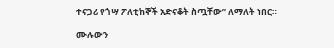ተናጋሪ የጎሣ ፖለቲከኞች አድናቆት ስጧቸው” ለማለት ነበር።

ሙሉውን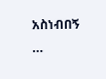አስነብበኝ …